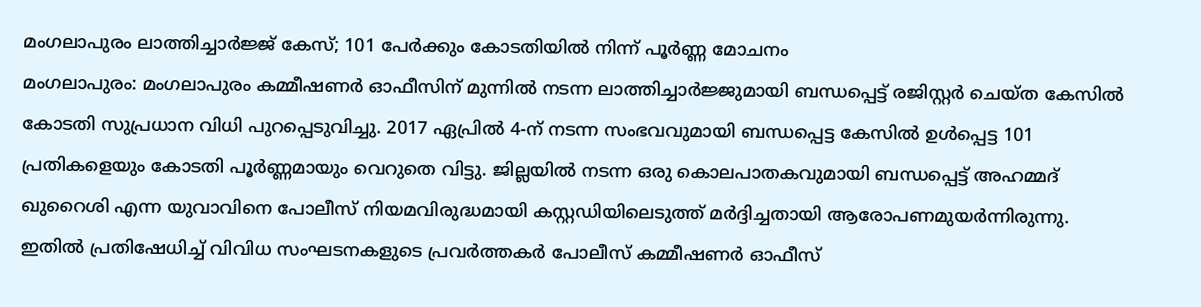മംഗലാപുരം ലാത്തിച്ചാർജ്ജ് കേസ്; 101 പേർക്കും കോടതിയിൽ നിന്ന് പൂർണ്ണ മോചനം
മംഗലാപുരം: മംഗലാപുരം കമ്മീഷണർ ഓഫീസിന് മുന്നിൽ നടന്ന ലാത്തിച്ചാർജ്ജുമായി ബന്ധപ്പെട്ട് രജിസ്റ്റർ ചെയ്ത കേസിൽ കോടതി സുപ്രധാന വിധി പുറപ്പെടുവിച്ചു. 2017 ഏപ്രിൽ 4-ന് നടന്ന സംഭവവുമായി ബന്ധപ്പെട്ട കേസിൽ ഉൾപ്പെട്ട 101 പ്രതികളെയും കോടതി പൂർണ്ണമായും വെറുതെ വിട്ടു. ജില്ലയിൽ നടന്ന ഒരു കൊലപാതകവുമായി ബന്ധപ്പെട്ട് അഹമ്മദ് ഖുറൈശി എന്ന യുവാവിനെ പോലീസ് നിയമവിരുദ്ധമായി കസ്റ്റഡിയിലെടുത്ത് മർദ്ദിച്ചതായി ആരോപണമുയർന്നിരുന്നു. ഇതിൽ പ്രതിഷേധിച്ച് വിവിധ സംഘടനകളുടെ പ്രവർത്തകർ പോലീസ് കമ്മീഷണർ ഓഫീസ്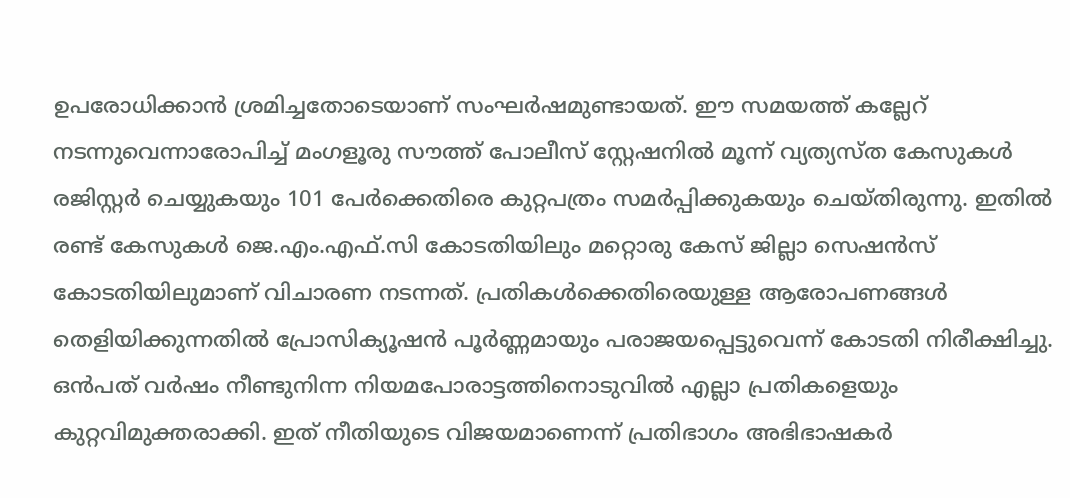ഉപരോധിക്കാൻ ശ്രമിച്ചതോടെയാണ് സംഘർഷമുണ്ടായത്. ഈ സമയത്ത് കല്ലേറ് നടന്നുവെന്നാരോപിച്ച് മംഗളൂരു സൗത്ത് പോലീസ് സ്റ്റേഷനിൽ മൂന്ന് വ്യത്യസ്ത കേസുകൾ രജിസ്റ്റർ ചെയ്യുകയും 101 പേർക്കെതിരെ കുറ്റപത്രം സമർപ്പിക്കുകയും ചെയ്തിരുന്നു. ഇതിൽ രണ്ട് കേസുകൾ ജെ.എം.എഫ്.സി കോടതിയിലും മറ്റൊരു കേസ് ജില്ലാ സെഷൻസ് കോടതിയിലുമാണ് വിചാരണ നടന്നത്. പ്രതികൾക്കെതിരെയുള്ള ആരോപണങ്ങൾ തെളിയിക്കുന്നതിൽ പ്രോസിക്യൂഷൻ പൂർണ്ണമായും പരാജയപ്പെട്ടുവെന്ന് കോടതി നിരീക്ഷിച്ചു. ഒൻപത് വർഷം നീണ്ടുനിന്ന നിയമപോരാട്ടത്തിനൊടുവിൽ എല്ലാ പ്രതികളെയും കുറ്റവിമുക്തരാക്കി. ഇത് നീതിയുടെ വിജയമാണെന്ന് പ്രതിഭാഗം അഭിഭാഷകർ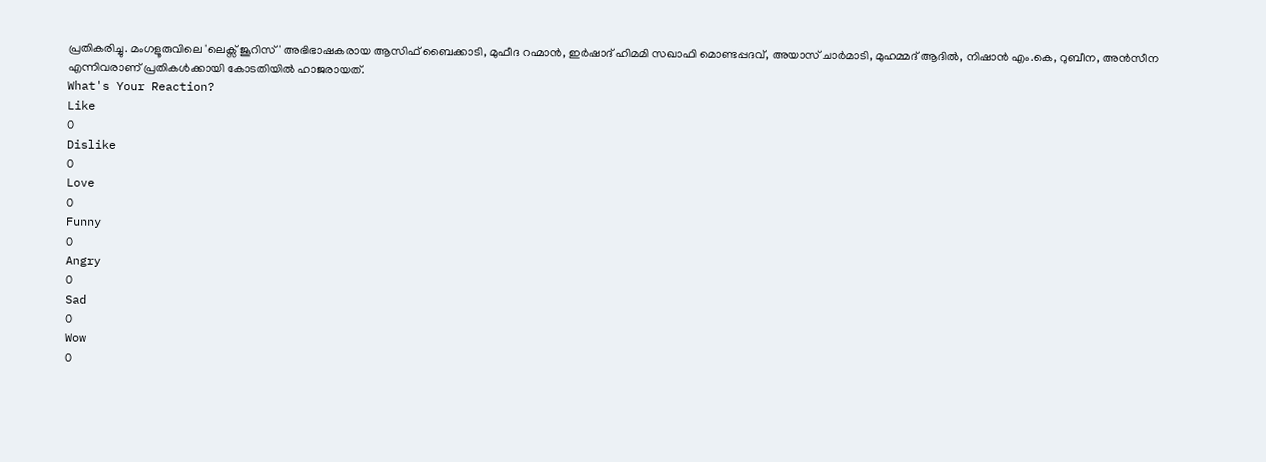പ്രതികരിച്ചു. മംഗളൂരുവിലെ 'ലെക്സ് ജൂറിസ്' അഭിഭാഷകരായ ആസിഫ് ബൈക്കാടി, മുഫീദ റഹ്മാൻ, ഇർഷാദ് ഹിമമി സഖാഫി മൊണ്ടപ്പദവ്, അയാസ് ചാർമാടി, മുഹമ്മദ് ആദിൽ, നിഷാൻ എം.കെ, റുബീന, അൻസീന എന്നിവരാണ് പ്രതികൾക്കായി കോടതിയിൽ ഹാജരായത്.
What's Your Reaction?
Like
0
Dislike
0
Love
0
Funny
0
Angry
0
Sad
0
Wow
0